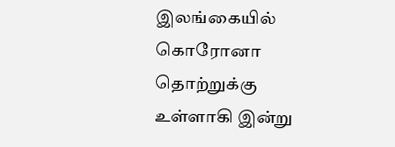இலங்கையில் கொரோனா தொற்றுக்கு உள்ளாகி இன்று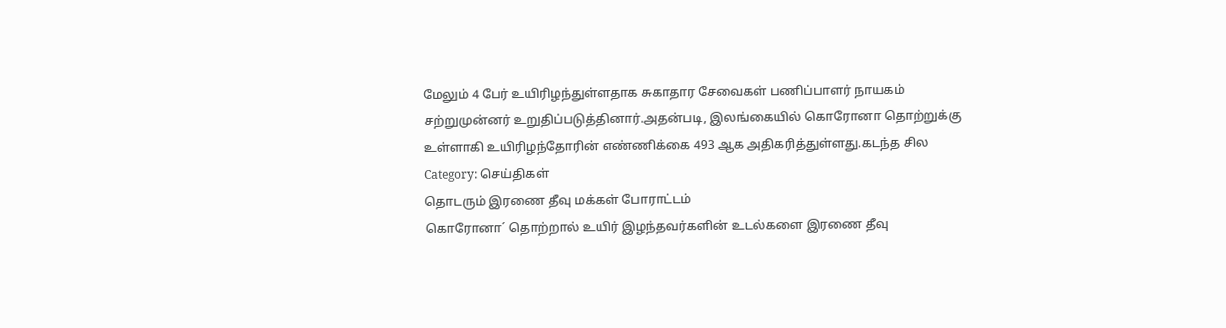மேலும் 4 பேர் உயிரிழந்துள்ளதாக சுகாதார சேவைகள் பணிப்பாளர் நாயகம் சற்றுமுன்னர் உறுதிப்படுத்தினார்.அதன்படி, இலங்கையில் கொரோனா தொற்றுக்கு உள்ளாகி உயிரிழந்தோரின் எண்ணிக்கை 493 ஆக அதிகரித்துள்ளது.கடந்த சில
Category: செய்திகள்
தொடரும் இரணை தீவு மக்கள் போராட்டம்
கொரோனா´ தொற்றால் உயிர் இழந்தவர்களின் உடல்களை இரணை தீவு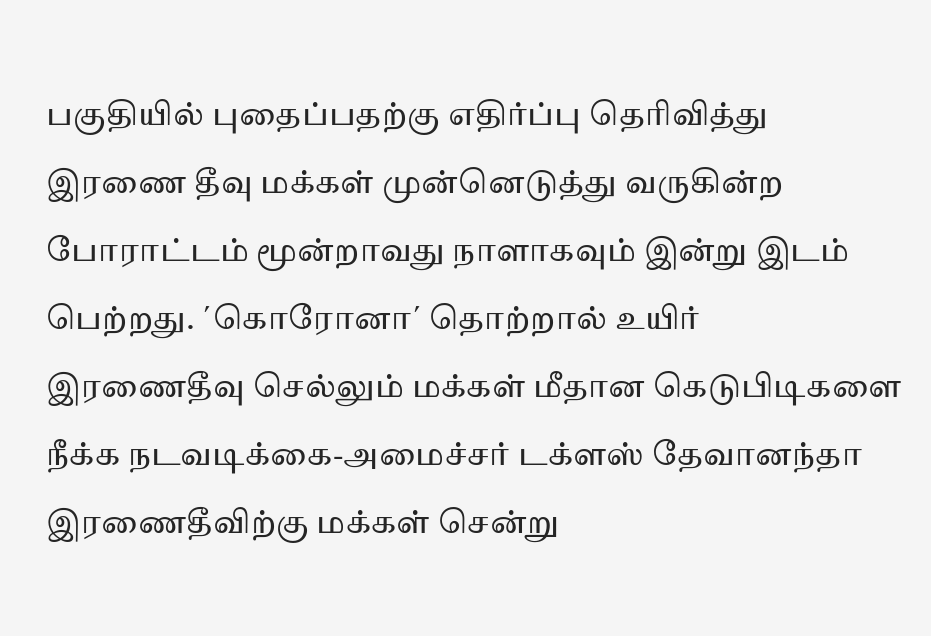பகுதியில் புதைப்பதற்கு எதிர்ப்பு தெரிவித்து இரணை தீவு மக்கள் முன்னெடுத்து வருகின்ற போராட்டம் மூன்றாவது நாளாகவும் இன்று இடம் பெற்றது. ´கொரோனா´ தொற்றால் உயிர்
இரணைதீவு செல்லும் மக்கள் மீதான கெடுபிடிகளை நீக்க நடவடிக்கை-அமைச்சர் டக்ளஸ் தேவானந்தா
இரணைதீவிற்கு மக்கள் சென்று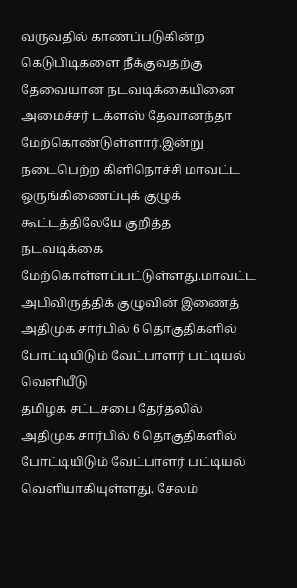வருவதில் காணப்படுகின்ற கெடுபிடிகளை நீக்குவதற்கு தேவையான நடவடிக்கையினை அமைச்சர் டக்ளஸ் தேவானந்தா மேற்கொண்டுள்ளார்.இன்று நடைபெற்ற கிளிநொச்சி மாவட்ட ஒருங்கிணைப்புக் குழுக் கூட்டத்திலேயே குறித்த நடவடிக்கை மேற்கொள்ளப்பட்டுள்ளது.மாவட்ட அபிவிருத்திக் குழுவின் இணைத்
அதிமுக சார்பில் 6 தொகுதிகளில் போட்டியிடும் வேட்பாளர் பட்டியல் வெளியீடு
தமிழக சட்டசபை தேர்தலில் அதிமுக சார்பில் 6 தொகுதிகளில் போட்டியிடும் வேட்பாளர் பட்டியல் வெளியாகியுள்ளது. சேலம்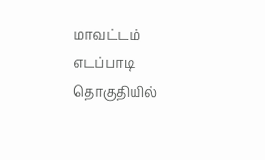மாவட்டம் எடப்பாடி தொகுதியில்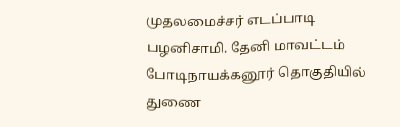முதலமைச்சர் எடப்பாடி பழனிசாமி. தேனி மாவட்டம் போடிநாயக்கனூர் தொகுதியில் துணை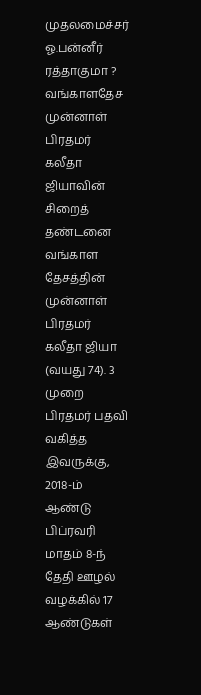முதலமைச்சர் ஓ.பன்னீர்
ரத்தாகுமா ? வங்காளதேச முன்னாள் பிரதமர் கலீதா ஜியாவின் சிறைத் தண்டனை
வங்காள தேசத்தின் முன்னாள் பிரதமர் கலீதா ஜியா (வயது 74). 3 முறை பிரதமர் பதவி வகித்த இவருக்கு, 2018-ம் ஆண்டு பிப்ரவரி மாதம் 8-ந் தேதி ஊழல் வழக்கில் 17 ஆண்டுகள்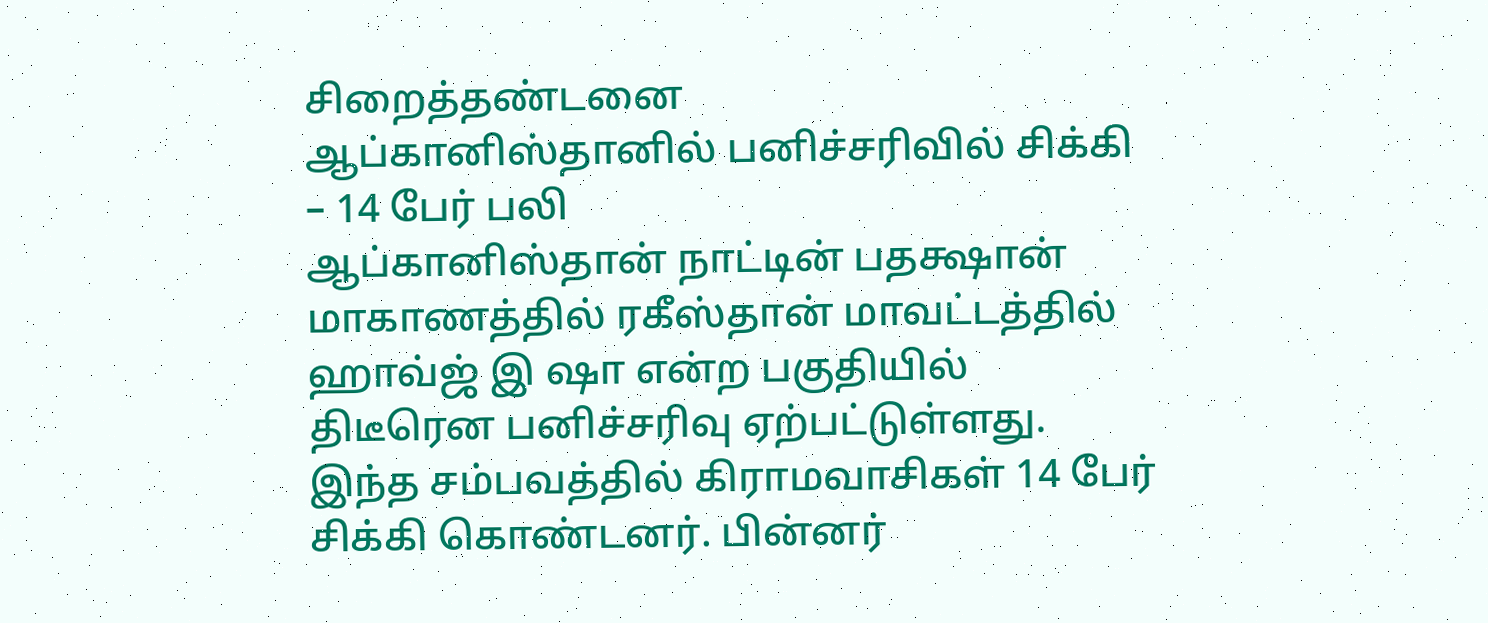சிறைத்தண்டனை
ஆப்கானிஸ்தானில் பனிச்சரிவில் சிக்கி – 14 பேர் பலி
ஆப்கானிஸ்தான் நாட்டின் பதக்ஷான் மாகாணத்தில் ரகீஸ்தான் மாவட்டத்தில் ஹாவ்ஜ் இ ஷா என்ற பகுதியில் திடீரென பனிச்சரிவு ஏற்பட்டுள்ளது. இந்த சம்பவத்தில் கிராமவாசிகள் 14 பேர் சிக்கி கொண்டனர். பின்னர்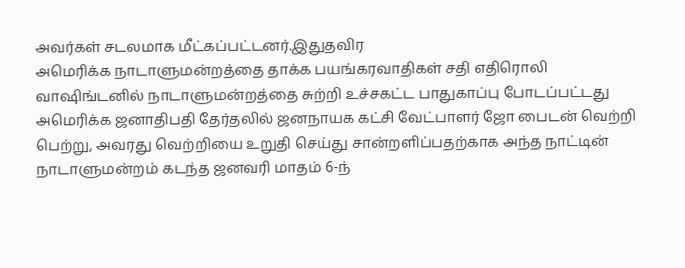அவர்கள் சடலமாக மீட்கப்பட்டனர்.இதுதவிர
அமெரிக்க நாடாளுமன்றத்தை தாக்க பயங்கரவாதிகள் சதி எதிரொலி வாஷிங்டனில் நாடாளுமன்றத்தை சுற்றி உச்சகட்ட பாதுகாப்பு போடப்பட்டது
அமெரிக்க ஜனாதிபதி தேர்தலில் ஜனநாயக கட்சி வேட்பாளர் ஜோ பைடன் வெற்றி பெற்று, அவரது வெற்றியை உறுதி செய்து சான்றளிப்பதற்காக அந்த நாட்டின் நாடாளுமன்றம் கடந்த ஜனவரி மாதம் 6-ந்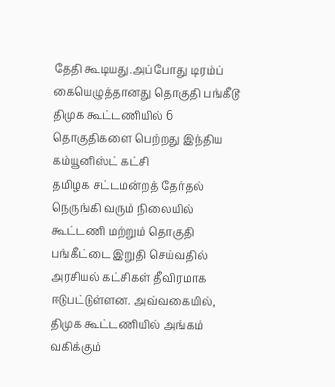தேதி கூடியது.அப்போது டிரம்ப்
கையெழுத்தானது தொகுதி பங்கீடூ திமுக கூட்டணியில் 6 தொகுதிகளை பெற்றது இந்திய கம்யூனிஸ்ட் கட்சி
தமிழக சட்டமன்றத் தேர்தல் நெருங்கி வரும் நிலையில் கூட்டணி மற்றும் தொகுதி பங்கீட்டை இறுதி செய்வதில் அரசியல் கட்சிகள் தீவிரமாக ஈடுபட்டுள்ளன. அவ்வகையில், திமுக கூட்டணியில் அங்கம் வகிக்கும்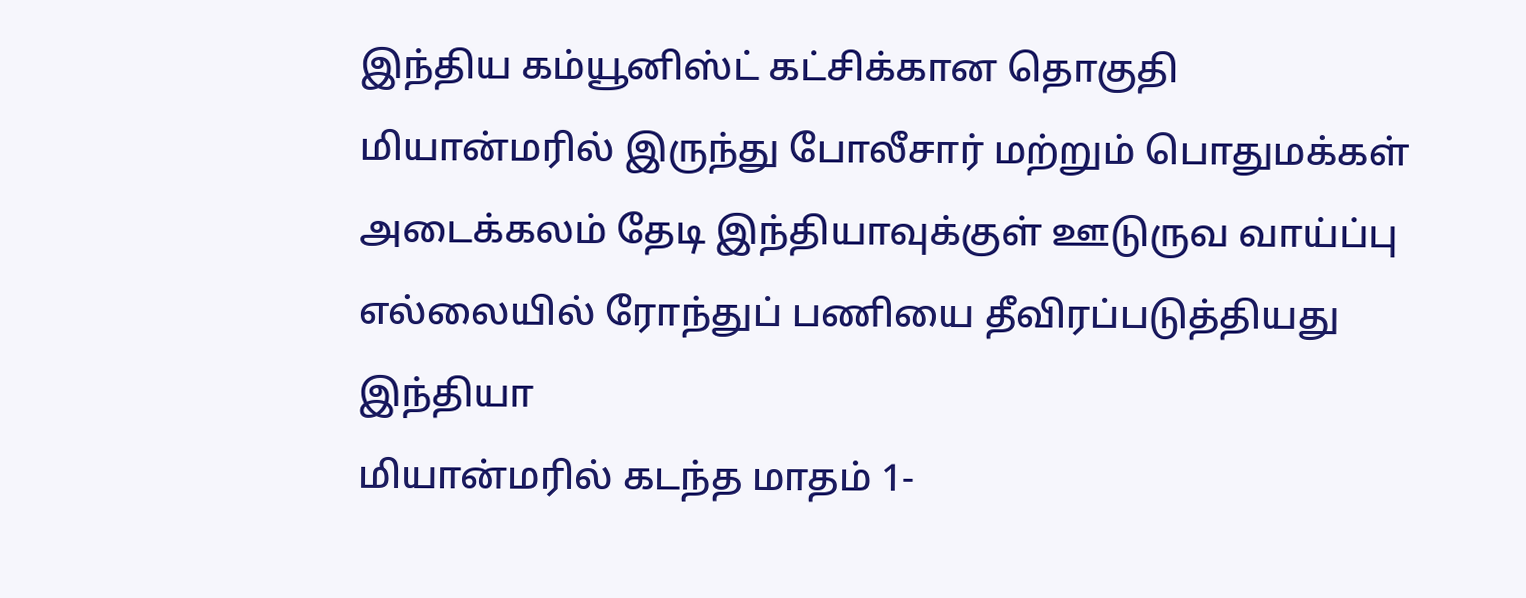இந்திய கம்யூனிஸ்ட் கட்சிக்கான தொகுதி
மியான்மரில் இருந்து போலீசார் மற்றும் பொதுமக்கள் அடைக்கலம் தேடி இந்தியாவுக்குள் ஊடுருவ வாய்ப்பு எல்லையில் ரோந்துப் பணியை தீவிரப்படுத்தியது இந்தியா
மியான்மரில் கடந்த மாதம் 1-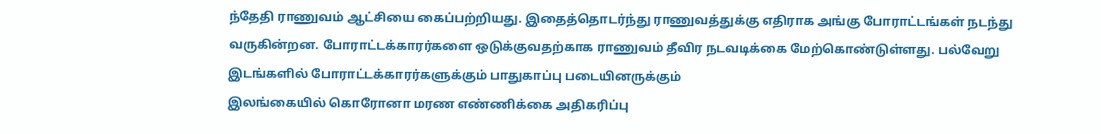ந்தேதி ராணுவம் ஆட்சியை கைப்பற்றியது. இதைத்தொடர்ந்து ராணுவத்துக்கு எதிராக அங்கு போராட்டங்கள் நடந்து வருகின்றன. போராட்டக்காரர்களை ஒடுக்குவதற்காக ராணுவம் தீவிர நடவடிக்கை மேற்கொண்டுள்ளது. பல்வேறு இடங்களில் போராட்டக்காரர்களுக்கும் பாதுகாப்பு படையினருக்கும்
இலங்கையில் கொரோனா மரண எண்ணிக்கை அதிகரிப்பு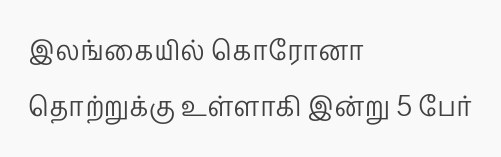இலங்கையில் கொரோனா தொற்றுக்கு உள்ளாகி இன்று 5 பேர்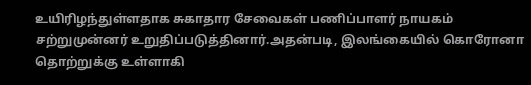உயிரிழந்துள்ளதாக சுகாதார சேவைகள் பணிப்பாளர் நாயகம் சற்றுமுன்னர் உறுதிப்படுத்தினார்.அதன்படி, இலங்கையில் கொரோனா தொற்றுக்கு உள்ளாகி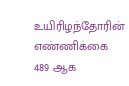உயிரிழந்தோரின் எண்ணிக்கை 489 ஆக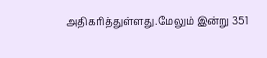அதிகரித்துள்ளது.மேலும் இன்று 351